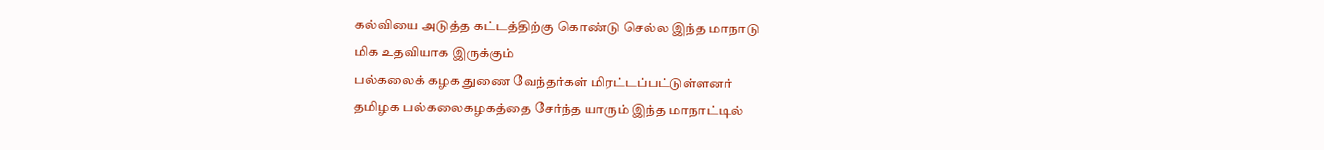கல்வியை அடுத்த கட்டத்திற்கு கொண்டு செல்ல இந்த மாநாடு
மிக உதவியாக இருக்கும்
பல்கலைக் கழக துணை வேந்தர்கள் மிரட்டப்பட்டுள்ளனர்
தமிழக பல்கலைகழகத்தை சேர்ந்த யாரும் இந்த மாநாட்டில்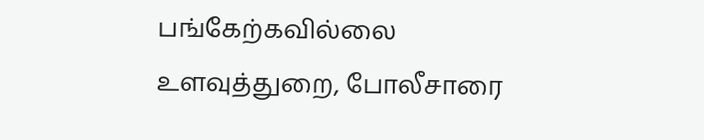பங்கேற்கவில்லை
உளவுத்துறை, போலீசாரை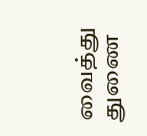வைத்து துணை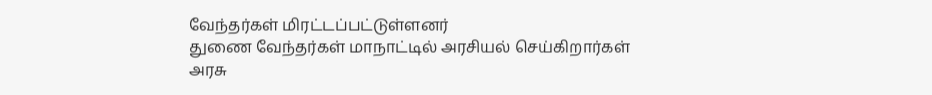வேந்தர்கள் மிரட்டப்பட்டுள்ளனர்
துணை வேந்தர்கள் மாநாட்டில் அரசியல் செய்கிறார்கள்
அரசு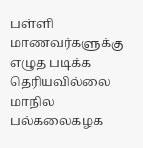பள்ளி மாணவர்களுக்கு எழுத படிக்க தெரியவில்லை
மாநில பல்கலைகழக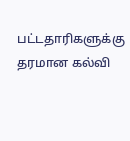பட்டதாரிகளுக்கு தரமான கல்வி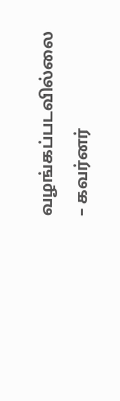வழங்கப்படவில்லை
– கவர்னர்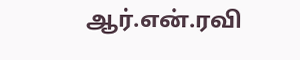ஆர்.என்.ரவி